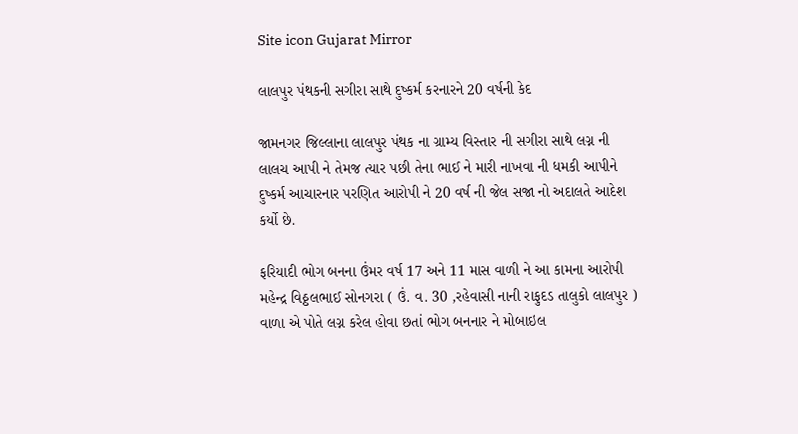Site icon Gujarat Mirror

લાલપુર પંથકની સગીરા સાથે દુષ્કર્મ કરનારને 20 વર્ષની કેદ

જામનગર જિલ્લાના લાલપુર પંથક ના ગ્રામ્ય વિસ્તાર ની સગીરા સાથે લગ્ન ની લાલચ આપી ને તેમજ ત્યાર પછી તેના ભાઈ ને મારી નાખવા ની ધમકી આપીને દુષ્કર્મ આચારનાર પરણિત આરોપી ને 20 વર્ષ ની જેલ સજા નો અદાલતે આદેશ કર્યો છે.

ફરિયાદી ભોગ બનના ઉંમર વર્ષ 17 અને 11 માસ વાળી ને આ કામના આરોપી મહેન્દ્ર વિઠ્ઠલભાઈ સોનગરા ( ઉં. વ. 30 ,રહેવાસી નાની રાફુદડ તાલુકો લાલપુર ) વાળા એ પોતે લગ્ન કરેલ હોવા છતાં ભોગ બનનાર ને મોબાઇલ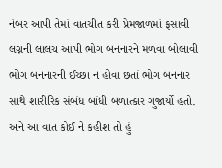નંબર આપી તેમાં વાતચીત કરી પ્રેમજાળમાં ફસાવી લગ્નની લાલચ આપી ભોગ બનનારને મળવા બોલાવી ભોગ બનનારની ઈચ્છા ન હોવા છતાં ભોગ બનનાર સાથે શારીરિક સંબંધ બાંધી બળાત્કાર ગુજાર્યો હતો. અને આ વાત કોઈ ને કહીશ તો હું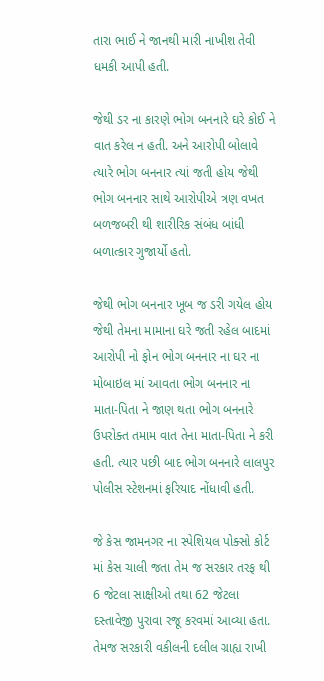તારા ભાઈ ને જાનથી મારી નાખીશ તેવી ધમકી આપી હતી.

જેથી ડર ના કારણે ભોગ બનનારે ઘરે કોઈ ને વાત કરેલ ન હતી. અને આરોપી બોલાવે ત્યારે ભોગ બનનાર ત્યાં જતી હોય જેથી ભોગ બનનાર સાથે આરોપીએ ત્રણ વખત બળજબરી થી શારીરિક સંબંધ બાંધી બળાત્કાર ગુજાર્યો હતો.

જેથી ભોગ બનનાર ખૂબ જ ડરી ગયેલ હોય જેથી તેમના મામાના ઘરે જતી રહેલ બાદમાં આરોપી નો ફોન ભોગ બનનાર ના ઘર ના મોબાઇલ માં આવતા ભોગ બનનાર ના માતા-પિતા ને જાણ થતા ભોગ બનનારે ઉપરોક્ત તમામ વાત તેના માતા-પિતા ને કરી હતી. ત્યાર પછી બાદ ભોગ બનનારે લાલપુર પોલીસ સ્ટેશનમાં ફરિયાદ નોંધાવી હતી.

જે કેસ જામનગર ના સ્પેશિયલ પોક્સો કોર્ટ માં કેસ ચાલી જતા તેમ જ સરકાર તરફ થી 6 જેટલા સાક્ષીઓ તથા 62 જેટલા દસ્તાવેજી પુરાવા રજૂ કરવમાં આવ્યા હતા. તેમજ સરકારી વકીલની દલીલ ગ્રાહ્ય રાખી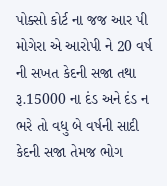પોક્સો કોર્ટ ના જજ આર પી મોગેરા એ આરોપી ને 20 વર્ષ ની સખત કેદની સજા તથા રૂ.15000 ના દંડ અને દંડ ન ભરે તો વધુ બે વર્ષની સાદી કેદની સજા તેમજ ભોગ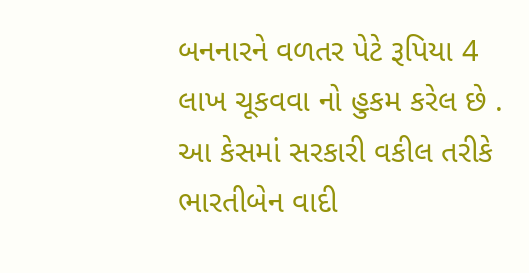બનનારને વળતર પેટે રૂપિયા 4 લાખ ચૂકવવા નો હુકમ કરેલ છે . આ કેસમાં સરકારી વકીલ તરીકે ભારતીબેન વાદી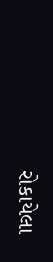રોકાયેલા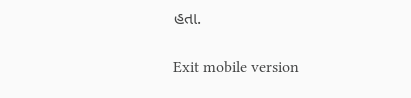હતા.

Exit mobile version